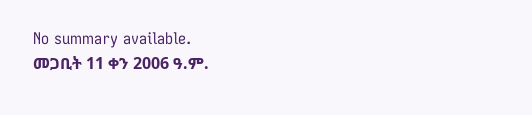No summary available.
መጋቢት 11 ቀን 2006 ዓ.ም.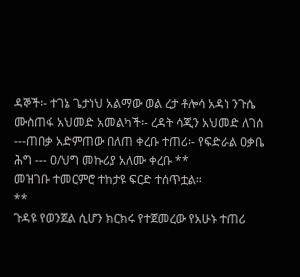ዳኞች፡- ተገኔ ጌታነህ አልማው ወል ረታ ቶሎሳ አዳነ ንጉሴ ሙስጠፋ አህመድ አመልካች፡- ረዳት ሳጂን አህመድ ለገሰ ---ጠበቃ አድምጠው በለጠ ቀረቡ ተጠሪ፡- የፍድራል ዐቃቤ ሕግ --- ዐ/ህግ መኩሪያ አለሙ ቀረቡ **
መዝገቡ ተመርምሮ ተከታዩ ፍርድ ተሰጥቷል።
**
ጉዳዩ የወንጀል ሲሆን ክርክሩ የተጀመረው የአሁኑ ተጠሪ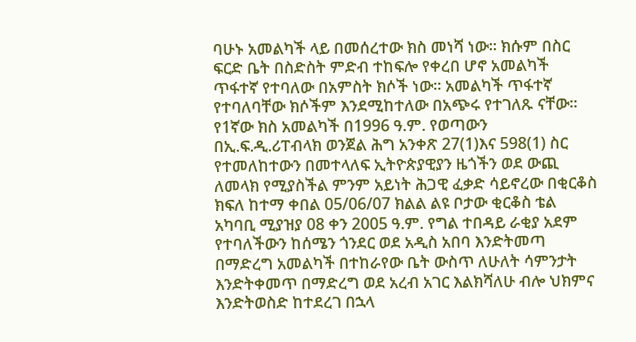ባሁኑ አመልካች ላይ በመሰረተው ክስ መነሻ ነው። ክሱም በስር ፍርድ ቤት በስድስት ምድብ ተከፍሎ የቀረበ ሆኖ አመልካች ጥፋተኛ የተባለው በአምስት ክሶች ነው። አመልካች ጥፋተኛ የተባለባቸው ክሶችም እንደሚከተለው በአጭሩ የተገለጹ ናቸው።
የ1ኛው ክስ አመልካች በ1996 ዓ.ም. የወጣውን በኢ.ፍ.ዲ.ሪፐብላክ ወንጀል ሕግ አንቀጽ 27(1)እና 598(1) ስር የተመለከተውን በመተላለፍ ኢትዮጵያዊያን ዜጎችን ወደ ውጪ ለመላክ የሚያስችል ምንም አይነት ሕጋዊ ፈቃድ ሳይኖረው በቂርቆስ ክፍለ ከተማ ቀበል 05/06/07 ክልል ልዩ ቦታው ቂርቆስ ቴል አካባቢ ሚያዝያ 08 ቀን 2005 ዓ.ም. የግል ተበዳይ ራቂያ አደም የተባለችውን ከሰሜን ጎንደር ወደ አዲስ አበባ እንድትመጣ በማድረግ አመልካች በተከራየው ቤት ውስጥ ለሁለት ሳምንታት እንድትቀመጥ በማድረግ ወደ አረብ አገር እልክሻለሁ ብሎ ህክምና እንድትወስድ ከተደረገ በኋላ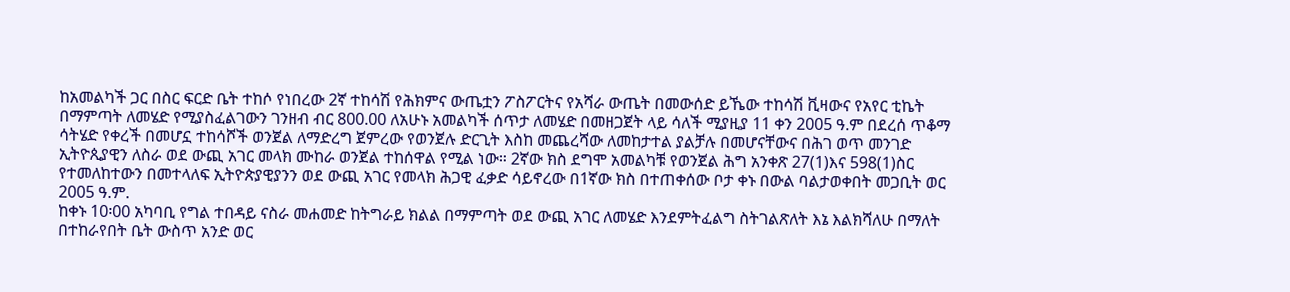ከአመልካች ጋር በስር ፍርድ ቤት ተከሶ የነበረው 2ኛ ተከሳሽ የሕክምና ውጤቷን ፖስፖርትና የአሻራ ውጤት በመውሰድ ይኼው ተከሳሽ ቪዛውና የአየር ቲኬት በማምጣት ለመሄድ የሚያስፈልገውን ገንዘብ ብር 800.00 ለአሁኑ አመልካች ሰጥታ ለመሄድ በመዘጋጀት ላይ ሳለች ሚያዚያ 11 ቀን 2005 ዓ.ም በደረሰ ጥቆማ ሳትሄድ የቀረች በመሆኗ ተከሳሾች ወንጀል ለማድረግ ጀምረው የወንጀሉ ድርጊት እስከ መጨረሻው ለመከታተል ያልቻሉ በመሆናቸውና በሕገ ወጥ መንገድ ኢትዮጲያዊን ለስራ ወደ ውጪ አገር መላክ ሙከራ ወንጀል ተከሰዋል የሚል ነው። 2ኛው ክስ ደግሞ አመልካቹ የወንጀል ሕግ አንቀጽ 27(1)እና 598(1)ስር የተመለከተውን በመተላለፍ ኢትዮጵያዊያንን ወደ ውጪ አገር የመላክ ሕጋዊ ፈቃድ ሳይኖረው በ1ኛው ክስ በተጠቀሰው ቦታ ቀኑ በውል ባልታወቀበት መጋቢት ወር 2005 ዓ.ም.
ከቀኑ 10፡00 አካባቢ የግል ተበዳይ ናስራ መሐመድ ከትግራይ ክልል በማምጣት ወደ ውጪ አገር ለመሄድ እንደምትፈልግ ስትገልጽለት እኔ እልክሻለሁ በማለት በተከራየበት ቤት ውስጥ አንድ ወር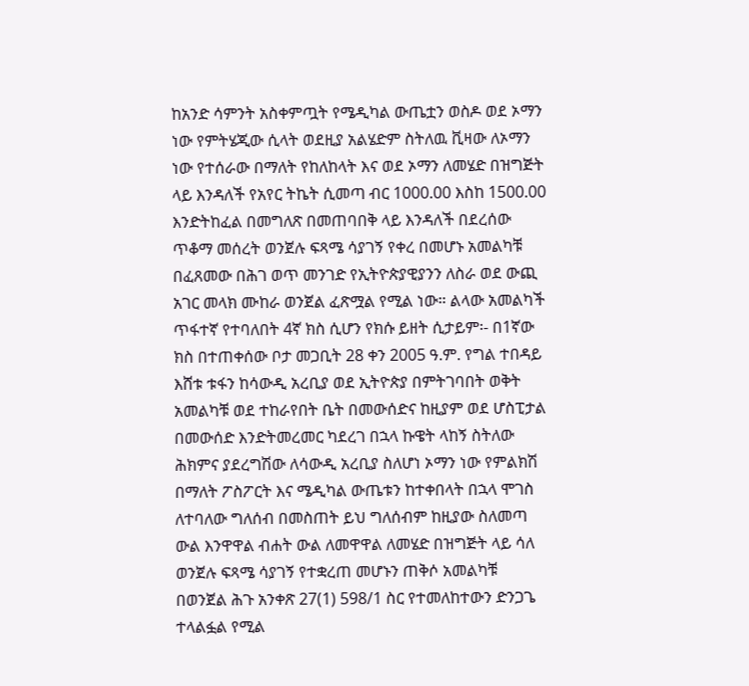ከአንድ ሳምንት አስቀምጧት የሜዲካል ውጤቷን ወስዶ ወደ ኦማን ነው የምትሄጂው ሲላት ወደዚያ አልሄድም ስትለዉ ቪዛው ለኦማን ነው የተሰራው በማለት የከለከላት እና ወደ ኦማን ለመሄድ በዝግጅት ላይ እንዳለች የአየር ትኬት ሲመጣ ብር 1000.00 እስከ 1500.00 እንድትከፈል በመግለጽ በመጠባበቅ ላይ እንዳለች በደረሰው ጥቆማ መሰረት ወንጀሉ ፍጻሜ ሳያገኝ የቀረ በመሆኑ አመልካቹ በፈጸመው በሕገ ወጥ መንገድ የኢትዮጵያዊያንን ለስራ ወደ ውጪ አገር መላክ ሙከራ ወንጀል ፈጽሟል የሚል ነው። ልላው አመልካች ጥፋተኛ የተባለበት 4ኛ ክስ ሲሆን የክሱ ይዘት ሲታይም፡- በ1ኛው ክስ በተጠቀሰው ቦታ መጋቢት 28 ቀን 2005 ዓ.ም. የግል ተበዳይ እሸቱ ቱፋን ከሳውዲ አረቢያ ወደ ኢትዮጵያ በምትገባበት ወቅት አመልካቹ ወደ ተከራየበት ቤት በመውሰድና ከዚያም ወደ ሆስፒታል በመውሰድ እንድትመረመር ካደረገ በኋላ ኩዌት ላከኝ ስትለው ሕክምና ያደረግሽው ለሳውዲ አረቢያ ስለሆነ ኦማን ነው የምልክሽ በማለት ፖስፖርት እና ሜዲካል ውጤቱን ከተቀበላት በኋላ ሞገስ ለተባለው ግለሰብ በመስጠት ይህ ግለሰብም ከዚያው ስለመጣ ውል እንዋዋል ብሐት ውል ለመዋዋል ለመሄድ በዝግጅት ላይ ሳለ ወንጀሉ ፍጻሜ ሳያገኝ የተቋረጠ መሆኑን ጠቅሶ አመልካቹ በወንጀል ሕጉ አንቀጽ 27(1) 598/1 ስር የተመለከተውን ድንጋጌ ተላልፏል የሚል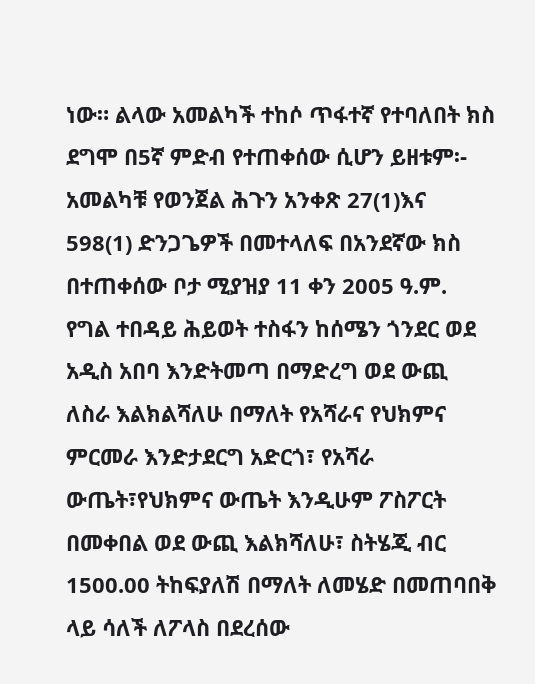ነው። ልላው አመልካች ተከሶ ጥፋተኛ የተባለበት ክስ ደግሞ በ5ኛ ምድብ የተጠቀሰው ሲሆን ይዘቱም፡- አመልካቹ የወንጀል ሕጉን አንቀጽ 27(1)እና 598(1) ድንጋጌዎች በመተላለፍ በአንደኛው ክስ በተጠቀሰው ቦታ ሚያዝያ 11 ቀን 2005 ዓ.ም. የግል ተበዳይ ሕይወት ተስፋን ከሰሜን ጎንደር ወደ አዲስ አበባ እንድትመጣ በማድረግ ወደ ውጪ ለስራ እልክልሻለሁ በማለት የአሻራና የህክምና ምርመራ እንድታደርግ አድርጎ፣ የአሻራ ውጤት፣የህክምና ውጤት እንዲሁም ፖስፖርት በመቀበል ወደ ውጪ እልክሻለሁ፣ ስትሄጂ ብር 1500.00 ትከፍያለሽ በማለት ለመሄድ በመጠባበቅ ላይ ሳለች ለፖላስ በደረሰው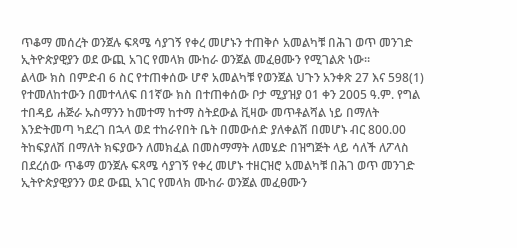ጥቆማ መሰረት ወንጀሉ ፍጻሜ ሳያገኝ የቀረ መሆኑን ተጠቅሶ አመልካቹ በሕገ ወጥ መንገድ ኢትዮጵያዊያን ወደ ውጪ አገር የመላክ ሙከራ ወንጀል መፈፀሙን የሚገልጽ ነው።
ልላው ክስ በምድብ 6 ስር የተጠቀሰው ሆኖ አመልካቹ የወንጀል ህጉን አንቀጽ 27 እና 598(1) የተመለከተውን በመተላለፍ በ1ኛው ክስ በተጠቀሰው ቦታ ሚያዝያ 01 ቀን 2005 ዓ.ም. የግል ተበዳይ ሐጅራ ኡስማንን ከመተማ ከተማ ስትደውል ቪዛው መጥቶልሻል ነይ በማለት እንድትመጣ ካደረገ በኋላ ወደ ተከራየበት ቤት በመውሰድ ያለቀልሽ በመሆኑ ብር 800.00 ትከፍያለሽ በማለት ክፍያውን ለመክፈል በመስማማት ለመሄድ በዝግጅት ላይ ሳለች ለፖላስ በደረሰው ጥቆማ ወንጀሉ ፍጻሜ ሳያገኝ የቀረ መሆኑ ተዘርዝሮ አመልካቹ በሕገ ወጥ መንገድ ኢትዮጵያዊያንን ወደ ውጪ አገር የመላክ ሙከራ ወንጀል መፈፀሙን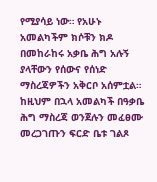የሚያሳይ ነው። የአሁኑ አመልካችም ክሶቹን ክዶ በመከራከሩ አቃቤ ሕግ አሉኝ ያላቸውን የሰውና የሰነድ ማስረጃዎችን አቅርቦ አሰምቷል።
ከዚህም በኋላ አመልካች በዓቃቤ ሕግ ማስረጃ ወንጀሉን መፈፀሙ መረጋገጡን ፍርድ ቤቱ ገልጾ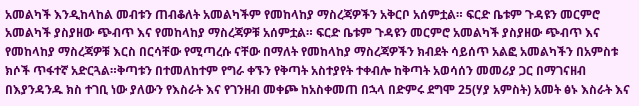አመልካች እንዲከላከል መብቱን ጠብቆለት አመልካችም የመከላከያ ማስረጃዎችን አቅርቦ አሰምቷል። ፍርድ ቤቱም ጉዳዩን መርምሮ አመልካች ያስያዘው ጭብጥ እና የመከላከያ ማስረጃዎቹ አሰምቷል። ፍርድ ቤቱም ጉዳዩን መርምሮ አመልካች ያስያዘው ጭብጥ እና የመከላከያ ማስረጃዎቹ እርስ በርሳቸው የሚጣረሱ ናቸው በማለት የመከላከያ ማስረጃዎችን ክብደት ሳይሰጥ አልፎ አመልካችን በአምስቱ ክሶች ጥፋተኛ አድርጓል።ቅጣቱን በተመለከተም የግራ ቀኙን የቅጣት አስተያየት ተቀብሎ ከቅጣት አወሳሰን መመሪያ ጋር በማገናዘብ በእያንዳንዱ ክስ ተገቢ ነው ያለውን የእስራት እና የገንዘብ መቀጮ ከአስቀመጠ በኋላ በድምሩ ደግሞ 25(ሃያ አምስት) አመት ፅኑ እስራት እና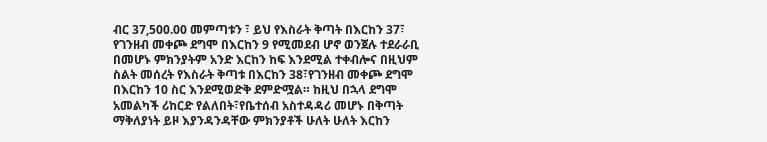ብር 37,500.00 መምጣቱን ፣ ይህ የእስራት ቅጣት በእርከን 37፣ የገንዘብ መቀጮ ደግሞ በእርከን 9 የሚመደብ ሆኖ ወንጀሉ ተደራራቢ በመሆኑ ምክንያትም አንድ እርከን ከፍ እንደሚል ተቀብሎና በዚህም ስልት መሰረት የእስራት ቅጣቱ በእርከን 38፣የገንዘብ መቀጮ ደግሞ በእርከን 10 ስር እንደሚወድቅ ደምድሟል። ከዚህ በኋላ ደግሞ አመልካች ሪከርድ የልለበት፣የቤተሰብ አስተዳዳሪ መሆኑ በቅጣት ማቅለያነት ይዞ እያንዳንዳቸው ምክንያቶች ሁለት ሁለት እርከን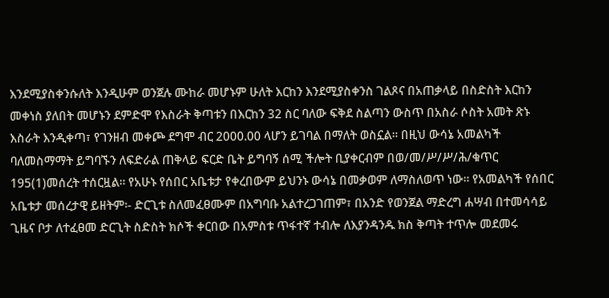እንደሚያስቀንሱለት እንዲሁም ወንጀሉ ሙከራ መሆኑም ሁለት እርከን እንደሚያስቀንስ ገልጾና በአጠቃላይ በስድስት እርከን መቀነስ ያለበት መሆኑን ደምድሞ የእስራት ቅጣቱን በእርከን 32 ስር ባለው ፍቅደ ስልጣን ውስጥ በአስራ ሶስት አመት ጽኑ እስራት እንዲቀጣ፣ የገንዘብ መቀጮ ደግሞ ብር 2000.00 ላሆን ይገባል በማለት ወስኗል። በዚህ ውሳኔ አመልካች ባለመስማማት ይግባኙን ለፍድራል ጠቅላይ ፍርድ ቤት ይግባኝ ሰሚ ችሎት ቢያቀርብም በወ/መ/ሥ/ሥ/ሕ/ቁጥር 195(1)መሰረት ተሰርዟል። የአሁኑ የሰበር አቤቱታ የቀረበውም ይህንኑ ውሳኔ በመቃወም ለማስለወጥ ነው። የአመልካች የሰበር አቤቱታ መሰረታዊ ይዘትም፡- ድርጊቱ ስለመፈፀሙም በአግባቡ አልተረጋገጠም፣ በአንድ የወንጀል ማድረግ ሐሣብ በተመሳሳይ ጊዜና ቦታ ለተፈፀመ ድርጊት ስድስት ክሶች ቀርበው በአምስቱ ጥፋተኛ ተብሎ ለእያንዳንዱ ክስ ቅጣት ተጥሎ መደመሩ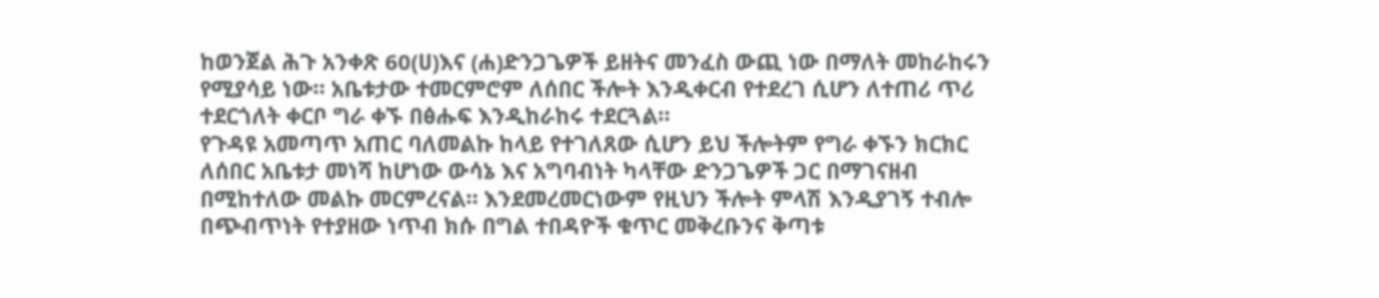ከወንጀል ሕጉ አንቀጽ 60(ሀ)እና (ሐ)ድንጋጌዎች ይዘትና መንፈስ ውጪ ነው በማለት መከራከሩን የሚያሳይ ነው። አቤቱታው ተመርምሮም ለሰበር ችሎት እንዲቀርብ የተደረገ ሲሆን ለተጠሪ ጥሪ ተደርጎለት ቀርቦ ግራ ቀኙ በፅሑፍ እንዲከራከሩ ተደርጓል።
የጉዳዩ አመጣጥ አጠር ባለመልኩ ከላይ የተገለጸው ሲሆን ይህ ችሎትም የግራ ቀኙን ክርክር ለሰበር አቤቱታ መነሻ ከሆነው ውሳኔ እና አግባብነት ካላቸው ድንጋጌዎች ጋር በማገናዘብ በሚከተለው መልኩ መርምረናል። እንደመረመርነውም የዚህን ችሎት ምላሽ እንዲያገኝ ተብሎ በጭብጥነት የተያዘው ነጥብ ክሱ በግል ተበዳዮች ቁጥር መቅረቡንና ቅጣቱ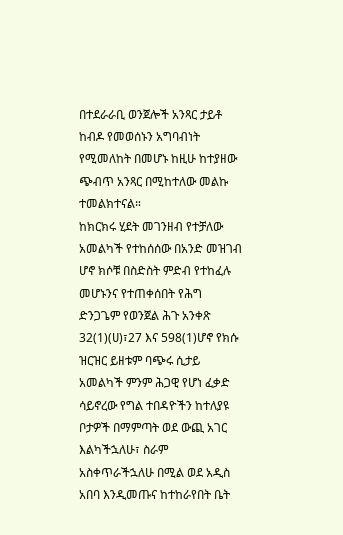በተደራራቢ ወንጀሎች አንጻር ታይቶ ከብዶ የመወሰኑን አግባብነት የሚመለከት በመሆኑ ከዚሁ ከተያዘው ጭብጥ አንጻር በሚከተለው መልኩ ተመልክተናል።
ከክርክሩ ሂደት መገንዘብ የተቻለው አመልካች የተከሰሰው በአንድ መዝገብ ሆኖ ክሶቹ በስድስት ምድብ የተከፈሉ መሆኑንና የተጠቀሰበት የሕግ ድንጋጌም የወንጀል ሕጉ አንቀጽ 32(1)(ሀ)፣27 እና 598(1)ሆኖ የክሱ ዝርዝር ይዘቱም ባጭሩ ሲታይ አመልካች ምንም ሕጋዊ የሆነ ፈቃድ ሳይኖረው የግል ተበዳዮችን ከተለያዩ ቦታዎች በማምጣት ወደ ውጪ አገር እልካችኋለሁ፣ ስራም አስቀጥራችኋለሁ በሚል ወደ አዲስ አበባ እንዲመጡና ከተከራየበት ቤት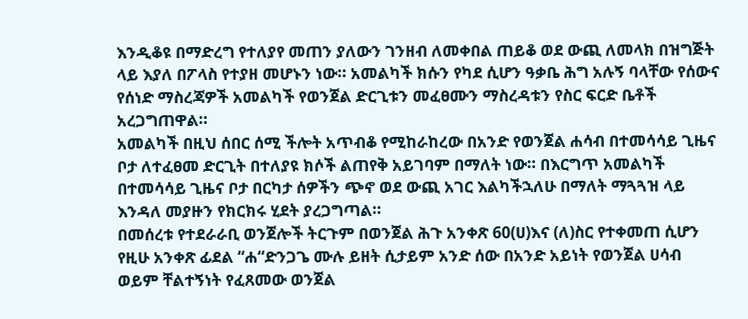እንዲቆዩ በማድረግ የተለያየ መጠን ያለውን ገንዘብ ለመቀበል ጠይቆ ወደ ውጪ ለመላክ በዝግጅት ላይ እያለ በፖላስ የተያዘ መሆኑን ነው። አመልካች ክሱን የካደ ሲሆን ዓቃቤ ሕግ አሉኝ ባላቸው የሰውና የሰነድ ማስረጃዎች አመልካች የወንጀል ድርጊቱን መፈፀሙን ማስረዳቱን የስር ፍርድ ቤቶች አረጋግጠዋል።
አመልካች በዚህ ሰበር ሰሚ ችሎት አጥብቆ የሚከራከረው በአንድ የወንጀል ሐሳብ በተመሳሳይ ጊዜና ቦታ ለተፈፀመ ድርጊት በተለያዩ ክሶች ልጠየቅ አይገባም በማለት ነው። በእርግጥ አመልካች በተመሳሳይ ጊዜና ቦታ በርካታ ሰዎችን ጭኖ ወደ ውጪ አገር እልካችኋለሁ በማለት ማጓጓዝ ላይ እንዳለ መያዙን የክርክሩ ሂደት ያረጋግጣል።
በመሰረቱ የተደራራቢ ወንጀሎች ትርጉም በወንጀል ሕጉ አንቀጽ 60(ሀ)እና (ለ)ስር የተቀመጠ ሲሆን የዚሁ አንቀጽ ፊደል “ሐ“ድንጋጌ ሙሉ ይዘት ሲታይም አንድ ሰው በአንድ አይነት የወንጀል ሀሳብ ወይም ቸልተኝነት የፈጸመው ወንጀል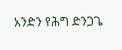አንድን የሕግ ድንጋጌ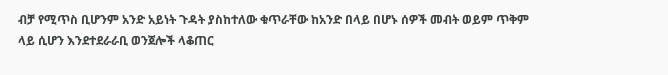ብቻ የሚጥስ ቢሆንም አንድ አይነት ጉዳት ያስከተለው ቁጥራቸው ከአንድ በላይ በሆኑ ሰዎች መብት ወይም ጥቅም ላይ ሲሆን እንደተደራራቢ ወንጀሎች ላቆጠር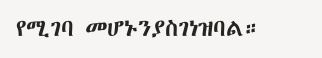የሚገባ መሆኑንያስገነዝባል።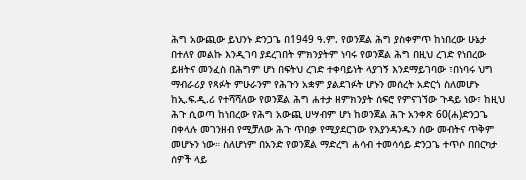ሕግ አውጪው ይህንኑ ድንጋጌ በ1949 ዓ.ም. የወንጀል ሕግ ያስቀምጥ ከነበረው ሁኔታ በተለየ መልኩ እንዲገባ ያደረገበት ምክንያትም ነባሩ የወንጀል ሕግ በዚህ ረገድ የነበረው ይዘትና መንፈስ በሕግም ሆነ በፍትህ ረገድ ተቀባይነት ላያገኝ እንደማይገባው ፣በነባሩ ህግ ማብራሪያ የጻፉት ምሁራንም የሕጉን አቋም ያልደገፉት ሆኑን መሰረት አድርጎ ስለመሆኑ ከኢ.ፍ.ዲ.ሪ የተሻሻለው የወንጀል ሕግ ሐተታ ዘምክንያት ሰፍሮ የምናገኘው ጉዳይ ነው፣ ከዚህ ሕጉ ሲወጣ ከነበረው የሕግ አውጪ ሀሣብም ሆነ ከወንጀል ሕጉ አንቀጽ 60(ሐ)ድንጋጌ በቀላሉ መገንዘብ የሚቻለው ሕጉ ጥበቃ የሚያደርገው የእያንዳንዱን ሰው መብትና ጥቅም መሆኑን ነው። ስለሆነም በአንድ የወንጀል ማድረግ ሐሳብ ተመሳሳይ ድንጋጌ ተጥሶ በበርካታ ሰዎች ላይ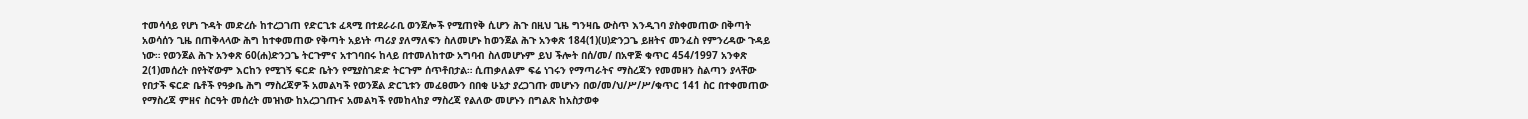ተመሳሳይ የሆነ ጉዳት መድረሱ ከተረጋገጠ የድርጊቱ ፈጻሚ በተደራራቢ ወንጀሎች የሚጠየቅ ሲሆን ሕጉ በዚህ ጊዜ ግንዛቤ ውስጥ እንዲገባ ያስቀመጠው በቅጣት አወሳሰን ጊዜ በጠቅላላው ሕግ ከተቀመጠው የቅጣት አይነት ጣሪያ ያለማለፍን ስለመሆኑ ከወንጀል ሕጉ አንቀጽ 184(1)(ሀ)ድንጋጌ ይዘትና መንፈስ የምንረዳው ጉዳይ ነው። የወንጀል ሕጉ አንቀጽ 60(ሐ)ድንጋጌ ትርጉምና አተገባበሩ ከላይ በተመለከተው አግባብ ስለመሆኑም ይህ ችሎት በሰ/መ/ በአዋጅ ቁጥር 454/1997 አንቀጽ 2(1)መሰረት በየትኛውም እርከን የሚገኝ ፍርድ ቤትን የሚያስገድድ ትርጉም ሰጥቶበታል። ሲጠቃለልም ፍሬ ነገሩን የማጣራትና ማስረጃን የመመዘን ስልጣን ያላቸው የበታች ፍርድ ቤቶች የዓቃቤ ሕግ ማስረጃዎች አመልካች የወንጀል ድርጊቱን መፈፀሙን በበቂ ሁኔታ ያረጋገጡ መሆኑን በወ/መ/ህ/ሥ/ሥ/ቁጥር 141 ስር በተቀመጠው የማስረጃ ምዘና ስርዓት መሰረት መዝነው ከአረጋገጡና አመልካች የመከላከያ ማስረጃ የልለው መሆኑን በግልጽ ከአስታወቀ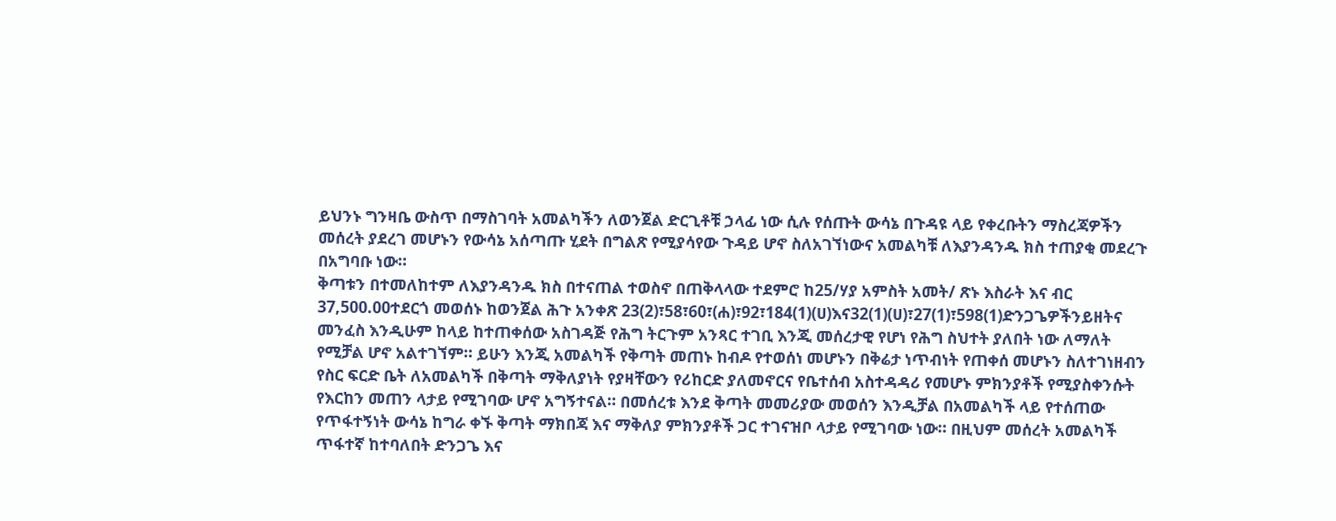ይህንኑ ግንዛቤ ውስጥ በማስገባት አመልካችን ለወንጀል ድርጊቶቹ ኃላፊ ነው ሲሉ የሰጡት ውሳኔ በጉዳዩ ላይ የቀረቡትን ማስረጃዎችን መሰረት ያደረገ መሆኑን የውሳኔ አሰጣጡ ሂደት በግልጽ የሚያሳየው ጉዳይ ሆኖ ስለአገኘነውና አመልካቹ ለእያንዳንዱ ክስ ተጠያቂ መደረጉ በአግባቡ ነው።
ቅጣቱን በተመለከተም ለእያንዳንዱ ክስ በተናጠል ተወስኖ በጠቅላላው ተደምሮ ከ25/ሃያ አምስት አመት/ ጽኑ እስራት እና ብር 37,500.00ተደርጎ መወሰኑ ከወንጀል ሕጉ አንቀጽ 23(2)፣58፣60፣(ሐ)፣92፣184(1)(ሀ)እና32(1)(ሀ)፣27(1)፣598(1)ድንጋጌዎችንይዘትና መንፈስ እንዲሁም ከላይ ከተጠቀሰው አስገዳጅ የሕግ ትርጉም አንጻር ተገቢ እንጂ መሰረታዊ የሆነ የሕግ ስህተት ያለበት ነው ለማለት የሚቻል ሆኖ አልተገኘም። ይሁን እንጂ አመልካች የቅጣት መጠኑ ከብዶ የተወሰነ መሆኑን በቅሬታ ነጥብነት የጠቀሰ መሆኑን ስለተገነዘብን የስር ፍርድ ቤት ለአመልካች በቅጣት ማቅለያነት የያዛቸውን የሪከርድ ያለመኖርና የቤተሰብ አስተዳዳሪ የመሆኑ ምክንያቶች የሚያስቀንሱት የእርከን መጠን ላታይ የሚገባው ሆኖ አግኝተናል። በመሰረቱ እንደ ቅጣት መመሪያው መወሰን እንዲቻል በአመልካች ላይ የተሰጠው የጥፋተኝነት ውሳኔ ከግራ ቀኙ ቅጣት ማክበጃ እና ማቅለያ ምክንያቶች ጋር ተገናዝቦ ላታይ የሚገባው ነው። በዚህም መሰረት አመልካች ጥፋተኛ ከተባለበት ድንጋጌ እና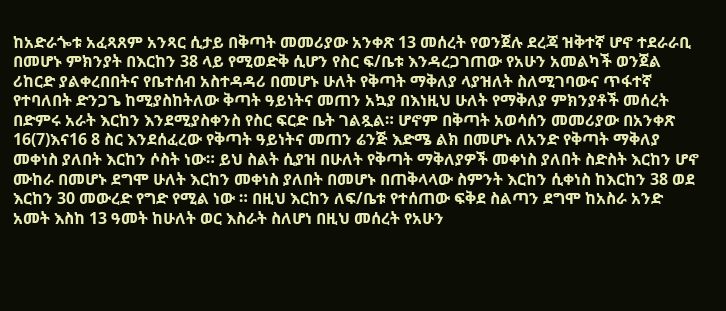ከአድራጐቱ አፈጻጸም አንጻር ሲታይ በቅጣት መመሪያው አንቀጽ 13 መሰረት የወንጀሉ ደረጃ ዝቅተኛ ሆኖ ተደራራቢ በመሆኑ ምክንያት በእርከን 38 ላይ የሚወድቅ ሲሆን የስር ፍ/ቤቱ እንዳረጋገጠው የአሁን አመልካች ወንጀል ሪከርድ ያልቀረበበትና የቤተሰብ አስተዳዳሪ በመሆኑ ሁለት የቅጣት ማቅለያ ላያዝለት ስለሚገባውና ጥፋተኛ የተባለበት ድንጋጌ ከሚያስከትለው ቅጣት ዓይነትና መጠን አኳያ በእነዚህ ሁለት የማቅለያ ምክንያቶች መሰረት በድምሩ አራት እርከን እንደሚያስቀንስ የስር ፍርድ ቤት ገልጿል። ሆኖም በቅጣት አወሳሰን መመሪያው በአንቀጽ 16(7)እና16 8 ስር እንደሰፈረው የቅጣት ዓይነትና መጠን ሬንጅ እድሜ ልክ በመሆኑ ለአንድ የቅጣት ማቅለያ መቀነስ ያለበት እርከን ሶስት ነው። ይህ ስልት ሲያዝ በሁለት የቅጣት ማቅለያዎች መቀነስ ያለበት ስድስት እርከን ሆኖ ሙከራ በመሆኑ ደግሞ ሁለት እርከን መቀነስ ያለበት በመሆኑ በጠቅላላው ስምንት እርከን ሲቀነስ ከእርከን 38 ወደ እርከን 30 መውረድ የግድ የሚል ነው ። በዚህ እርከን ለፍ/ቤቱ የተሰጠው ፍቅደ ስልጣን ደግሞ ከአስራ አንድ አመት እስከ 13 ዓመት ከሁለት ወር እስራት ስለሆነ በዚህ መሰረት የአሁን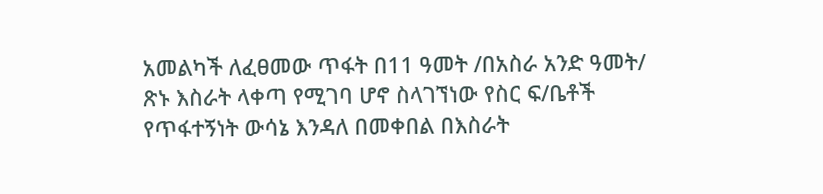አመልካች ለፈፀመው ጥፋት በ11 ዓመት /በአስራ አንድ ዓመት/ ጽኑ እስራት ላቀጣ የሚገባ ሆኖ ስላገኘነው የስር ፍ/ቤቶች የጥፋተኝነት ውሳኔ እንዳለ በመቀበል በእስራት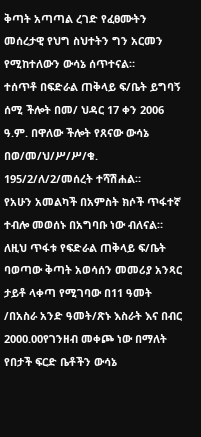ቅጣት አጣጣል ረገድ የፈፀሙትን መሰረታዊ የህግ ስህተትን ግን አርመን የሚከተለውን ውሳኔ ሰጥተናል።
ተሰጥቶ በፍድራል ጠቅላይ ፍ/ቤት ይግባኝ ሰሚ ችሎት በመ/ ህዳር 17 ቀን 2006 ዓ.ም. በዋለው ችሎት የጸናው ውሳኔ በወ/መ/ህ/ሥ/ሥ/ቁ. 195/2/ለ/2/መሰረት ተሻሽሐል።
የአሁን አመልካች በአምስት ክሶች ጥፋተኛ ተብሎ መወሰኑ በአግባቡ ነው ብለናል።
ለዚህ ጥፋቱ የፍድራል ጠቅላይ ፍ/ቤት ባወጣው ቅጣት አወሳሰን መመሪያ አንጻር ታይቶ ላቀጣ የሚገባው በ11 ዓመት /በአስራ አንድ ዓመት/ጽኑ እስራት እና በብር 2000.00የገንዘብ መቀጮ ነው በማለት የበታች ፍርድ ቤቶችን ውሳኔ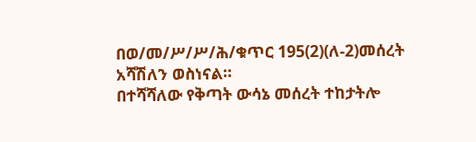በወ/መ/ሥ/ሥ/ሕ/ቁጥር 195(2)(ለ-2)መሰረት አሻሽለን ወስነናል።
በተሻሻለው የቅጣት ውሳኔ መሰረት ተከታትሎ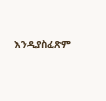እንዲያስፈጽም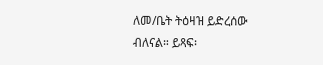ለመ/ቤት ትዕዛዝ ይድረሰው ብለናል። ይጻፍ፡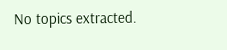No topics extracted.